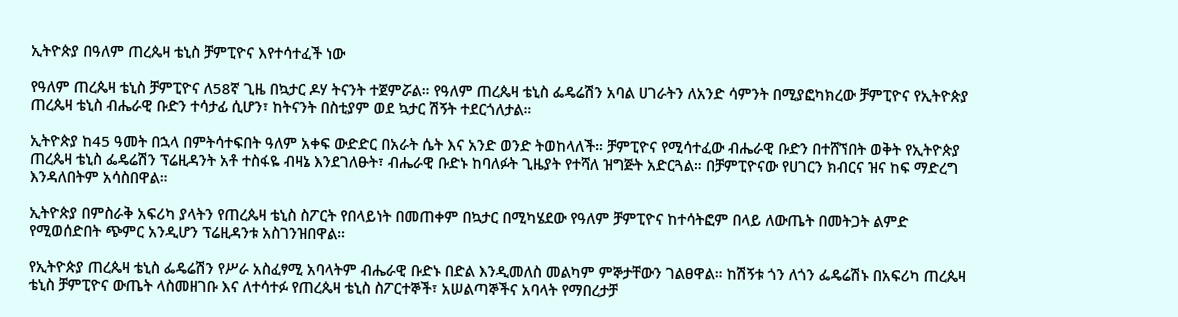ኢትዮጵያ በዓለም ጠረጴዛ ቴኒስ ቻምፒዮና እየተሳተፈች ነው

የዓለም ጠረጴዛ ቴኒስ ቻምፒዮና ለ58ኛ ጊዜ በኳታር ዶሃ ትናንት ተጀምሯል። የዓለም ጠረጴዛ ቴኒስ ፌዴሬሽን አባል ሀገራትን ለአንድ ሳምንት በሚያፎካክረው ቻምፒዮና የኢትዮጵያ ጠረጴዛ ቴኒስ ብሔራዊ ቡድን ተሳታፊ ሲሆን፣ ከትናንት በስቲያም ወደ ኳታር ሽኝት ተደርጎለታል።

ኢትዮጵያ ከ45 ዓመት በኋላ በምትሳተፍበት ዓለም አቀፍ ውድድር በአራት ሴት እና አንድ ወንድ ትወከላለች። ቻምፒዮና የሚሳተፈው ብሔራዊ ቡድን በተሸኘበት ወቅት የኢትዮጵያ ጠረጴዛ ቴኒስ ፌዴሬሽን ፕሬዚዳንት አቶ ተስፋዬ ብዛኔ እንደገለፁት፣ ብሔራዊ ቡድኑ ከባለፉት ጊዜያት የተሻለ ዝግጅት አድርጓል። በቻምፒዮናው የሀገርን ክብርና ዝና ከፍ ማድረግ እንዳለበትም አሳስበዋል።

ኢትዮጵያ በምስራቅ አፍሪካ ያላትን የጠረጴዛ ቴኒስ ስፖርት የበላይነት በመጠቀም በኳታር በሚካሄደው የዓለም ቻምፒዮና ከተሳትፎም በላይ ለውጤት በመትጋት ልምድ የሚወሰድበት ጭምር አንዲሆን ፕሬዚዳንቱ አስገንዝበዋል።

የኢትዮጵያ ጠረጴዛ ቴኒስ ፌዴሬሽን የሥራ አስፈፃሚ አባላትም ብሔራዊ ቡድኑ በድል እንዲመለስ መልካም ምኞታቸውን ገልፀዋል። ከሽኝቱ ጎን ለጎን ፌዴሬሽኑ በአፍሪካ ጠረጴዛ ቴኒስ ቻምፒዮና ውጤት ላስመዘገቡ እና ለተሳተፉ የጠረጴዛ ቴኒስ ስፖርተኞች፣ አሠልጣኞችና አባላት የማበረታቻ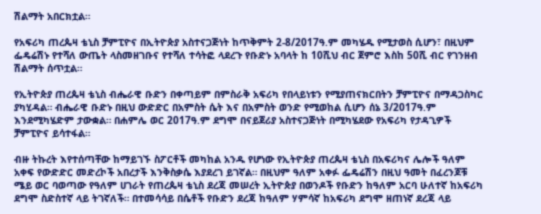ሽልማት አበርክቷል።

የአፍሪካ ጠረጴዛ ቴኒስ ቻምፒዮና በኢትዮጵያ አስተናጋጅነት ከጥቅምት 2-8/2017ዓ.ም መካሄዱ የሚታወስ ሲሆን፣ በዚህም ፌዴሬሽኑ የተሻለ ውጤት ላስመዘገቡና የተሻለ ተሳትፎ ላደረጉ የቡድኑ አባላት ከ 10ሺህ ብር ጀምሮ እስከ 50ሺ ብር የገንዘብ ሽልማት ሰጥቷል።

የኢትዮጵያ ጠረጴዛ ቴኒስ ብሔራዊ ቡድን በቀጣይም በምስራቅ አፍሪካ የበላይነቱን የሚያጠናክርበትን ቻምፒዮና በማዳጋስካር ያካሂዳል። ብሔራዊ ቡድኑ በዚህ ውድድር በአምስት ሴት እና በአምስት ወንድ የሚወከል ሲሆን ሰኔ 3/2017ዓ.ም እንደሚካሄድም ታውቋል። በሐምሌ ወር 2017ዓ.ም ደግሞ በናይጀሪያ አስተናጋጅነት በሚካሄደው የአፍሪካ የታዳጊዎች ቻምፒዮና ይሳተፋል።

ብዙ ትኩረት እየተሰጣቸው ከማይገኙ ስፖርቶች መካከል አንዱ የሆነው የኢትዮጵያ ጠረጴዛ ቴኒስ በአፍሪካና ሌሎች ዓለም አቀፍ የውድድር መድረኮች አበረታች እንቅስቃሴ እያደረገ ይገኛል። በዚህም ዓለም አቀፉ ፌዴሬሽን በዚህ ዓመት በፈረንጆቹ ሜይ ወር ባወጣው የዓለም ሀገራት የጠረጴዛ ቴኒስ ደረጃ መሠረት ኢትዮጵያ በወንዶች የቡድን ከዓለም አርባ ሁለተኛ ከአፍሪካ ደግሞ ስድስተኛ ላይ ትገኛለች። በተመሳሳይ በሴቶች የቡድን ደረጃ ከዓለም ሃምሳኛ ከአፍሪካ ደግሞ ዘጠነኛ ደረጃ ላይ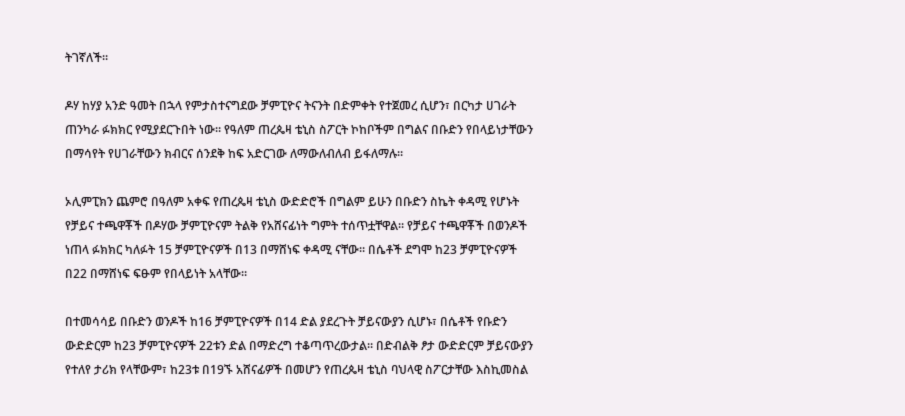ትገኛለች።

ዶሃ ከሃያ አንድ ዓመት በኋላ የምታስተናግደው ቻምፒዮና ትናንት በድምቀት የተጀመረ ሲሆን፣ በርካታ ሀገራት ጠንካራ ፉክክር የሚያደርጉበት ነው። የዓለም ጠረጴዛ ቴኒስ ስፖርት ኮከቦችም በግልና በቡድን የበላይነታቸውን በማሳየት የሀገራቸውን ክብርና ሰንደቅ ከፍ አድርገው ለማውለብለብ ይፋለማሉ።

ኦሊምፒክን ጨምሮ በዓለም አቀፍ የጠረጴዛ ቴኒስ ውድድሮች በግልም ይሁን በቡድን ስኬት ቀዳሚ የሆኑት የቻይና ተጫዋቾች በዶሃው ቻምፒዮናም ትልቅ የአሸናፊነት ግምት ተሰጥቷቸዋል። የቻይና ተጫዋቾች በወንዶች ነጠላ ፉክክር ካለፉት 15 ቻምፒዮናዎች በ13 በማሸነፍ ቀዳሚ ናቸው። በሴቶች ደግሞ ከ23 ቻምፒዮናዎች በ22 በማሸነፍ ፍፁም የበላይነት አላቸው።

በተመሳሳይ በቡድን ወንዶች ከ16 ቻምፒዮናዎች በ14 ድል ያደረጉት ቻይናውያን ሲሆኑ፣ በሴቶች የቡድን ውድድርም ከ23 ቻምፒዮናዎች 22ቱን ድል በማድረግ ተቆጣጥረውታል። በድብልቅ ፆታ ውድድርም ቻይናውያን የተለየ ታሪክ የላቸውም፣ ከ23ቱ በ19ኙ አሸናፊዎች በመሆን የጠረጴዛ ቴኒስ ባህላዊ ስፖርታቸው እስኪመስል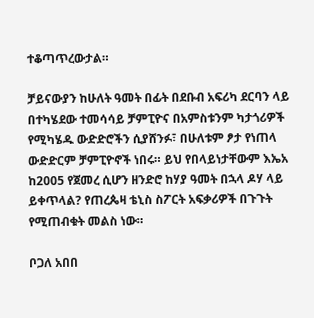ተቆጣጥረውታል።

ቻይናውያን ከሁለት ዓመት በፊት በደቡብ አፍሪካ ደርባን ላይ በተካሄደው ተመሳሳይ ቻምፒዮና በአምስቱንም ካታጎሪዎች የሚካሄዱ ውድድሮችን ሲያሸንፉ፣ በሁለቱም ፆታ የነጠላ ውድድርም ቻምፒዮኖች ነበሩ። ይህ የበላይነታቸውም እኤአ ከ2005 የጀመረ ሲሆን ዘንድሮ ከሃያ ዓመት በኋላ ዶሃ ላይ ይቀጥላል? የጠረጴዛ ቴኒስ ስፖርት አፍቃሪዎች በጉጉት የሚጠብቁት መልስ ነው።

ቦጋለ አበበ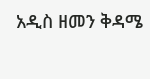አዲስ ዘመን ቅዳሜ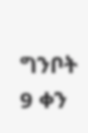ግንቦት 9 ቀን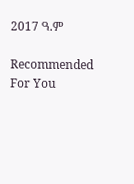2017 ዓ.ም

Recommended For You